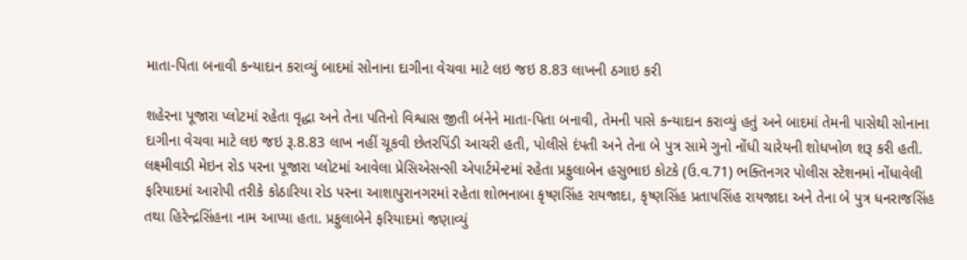માતા-પિતા બનાવી કન્યાદાન કરાવ્યું બાદમાં સોનાના દાગીના વેચવા માટે લઇ જઇ 8.83 લાખની ઠગાઇ કરી

શહેરના પૂજારા પ્લોટમાં રહેતા વૃદ્ધા અને તેના પતિનો વિશ્વાસ જીતી બંનેને માતા-પિતા બનાવી, તેમની પાસે કન્યાદાન કરાવ્યું હતું અને બાદમાં તેમની પાસેથી સોનાના દાગીના વેચવા માટે લઇ જઇ રૂ.8.83 લાખ નહીં ચૂકવી છેતરપિંડી આચરી હતી, પોલીસે દંપતી અને તેના બે પુત્ર સામે ગુનો નોંધી ચારેયની શોધખોળ શરૂ કરી હતી. લક્ષ્મીવાડી મેઇન રોડ પરના પૂજારા પ્લોટમાં આવેલા પ્રેસિએસન્સી એપાર્ટમેન્ટમાં રહેતા પ્રફુલાબેન હસુભાઇ કોટકે (ઉ.વ.71) ભક્તિનગર પોલીસ સ્ટેશનમાં નોંધાવેલી ફરિયાદમાં આરોપી તરીકે કોઠારિયા રોડ પરના આશાપુરાનગરમાં રહેતા શોભનાબા કૃષ્ણસિંહ રાયજાદા, કૃષ્ણસિંહ પ્રતાપસિંહ રાયજાદા અને તેના બે પુત્ર ધનરાજસિંહ તથા હિરેન્દ્રસિંહના નામ આપ્યા હતા. પ્રફુલાબેને ફરિયાદમાં જણાવ્યું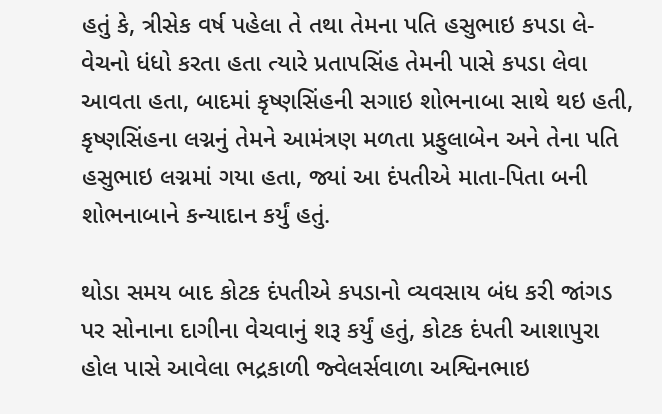હતું કે, ત્રીસેક વર્ષ પહેલા તે તથા તેમના પતિ હસુભાઇ કપડા લે-વેચનો ધંધો કરતા હતા ત્યારે પ્રતાપસિંહ તેમની પાસે કપડા લેવા આવતા હતા, બાદમાં કૃષ્ણસિંહની સગાઇ શોભનાબા સાથે થઇ હતી, કૃષ્ણસિંહના લગ્નનું તેમને આમંત્રણ મળતા પ્રફુલાબેન અને તેના પતિ હસુભાઇ લગ્નમાં ગયા હતા, જ્યાં આ દંપતીએ માતા-પિતા બની શોભનાબાને કન્યાદાન કર્યું હતું.

થોડા સમય બાદ કોટક દંપતીએ કપડાનો વ્યવસાય બંધ કરી જાંગડ પર સોનાના દાગીના વેચવાનું શરૂ કર્યું હતું, કોટક દંપતી આશાપુરા હોલ પાસે આવેલા ભદ્રકાળી જ્વેલર્સવાળા અશ્વિનભાઇ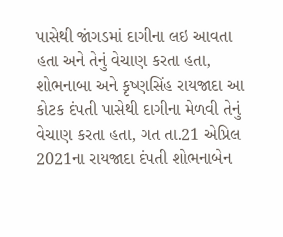પાસેથી જાંગડમાં દાગીના લઇ આવતા હતા અને તેનું વેચાણ કરતા હતા, શોભનાબા અને કૃષ્ણસિંહ રાયજાદા આ કોટક દંપતી પાસેથી દાગીના મેળવી તેનું વેચાણ કરતા હતા, ગત તા.21 એપ્રિલ 2021ના રાયજાદા દંપતી શોભનાબેન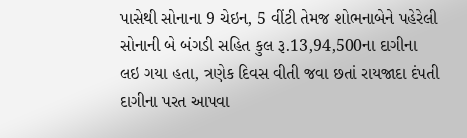પાસેથી સોનાના 9 ચેઇન, 5 વીંટી તેમજ શોભનાબેને પહેરેલી સોનાની બે બંગડી સહિત કુલ રૂ.13,94,500ના દાગીના લઇ ગયા હતા, ત્રણેક દિવસ વીતી જવા છતાં રાયજાદા દંપતી દાગીના પરત આપવા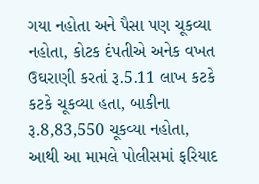ગયા નહોતા અને પૈસા પણ ચૂકવ્યા નહોતા, કોટક દંપતીએ અનેક વખત ઉઘરાણી કરતાં રૂ.5.11 લાખ કટકે કટકે ચૂકવ્યા હતા, બાકીના રૂ.8,83,550 ચૂકવ્યા નહોતા, આથી આ મામલે પોલીસમાં ફરિયાદ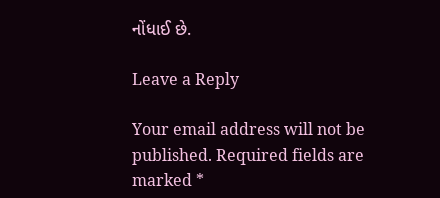નોંધાઈ છે.

Leave a Reply

Your email address will not be published. Required fields are marked *